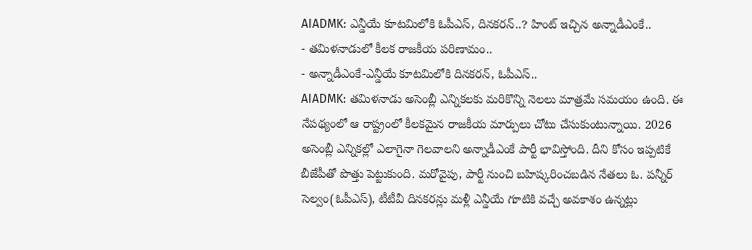AIADMK: ఎన్డీయే కూటమిలోకి ఓపీఎస్, దినకరన్..? హింట్ ఇచ్చిన అన్నాడీఎంకే..
- తమిళనాడులో కీలక రాజకీయ పరిణామం..
- అన్నాడీఎంకే-ఎన్డీయే కూటమిలోకి దినకరన్, ఓపీఎస్..
AIADMK: తమిళనాడు అసెంబ్లీ ఎన్నికలకు మరికొన్ని నెలలు మాత్రమే సమయం ఉంది. ఈ నేపథ్యంలో ఆ రాష్ట్రంలో కీలకమైన రాజకీయ మార్పులు చోటు చేసుకుంటున్నాయి. 2026 అసెంబ్లీ ఎన్నికల్లో ఎలాగైనా గెలవాలని అన్నాడీఎంకే పార్టీ భావిస్తోంది. దీని కోసం ఇప్పటికే బీజేపీతో పొత్తు పెట్టుకుంది. మరోవైపు, పార్టీ నుంచి బహిష్కరించబడిన నేతలు ఓ. పన్నీర్ సెల్వం(ఓపీఎస్), టీటీవీ దినకరన్లు మళ్లీ ఎన్డీయే గూటికి వచ్చే అవకాశం ఉన్నట్లు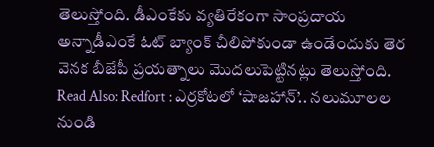తెలుస్తోంది. డీఎంకేకు వ్యతిరేకంగా సాంప్రదాయ అన్నాడీఎంకే ఓట్ బ్యాంక్ చీలిపోకుండా ఉండేందుకు తెర వెనక బీజేపీ ప్రయత్నాలు మొదలుపెట్టినట్లు తెలుస్తోంది.
Read Also: Redfort : ఎర్రకోటలో ‘షాజహాన్’.. నలుమూలల నుండి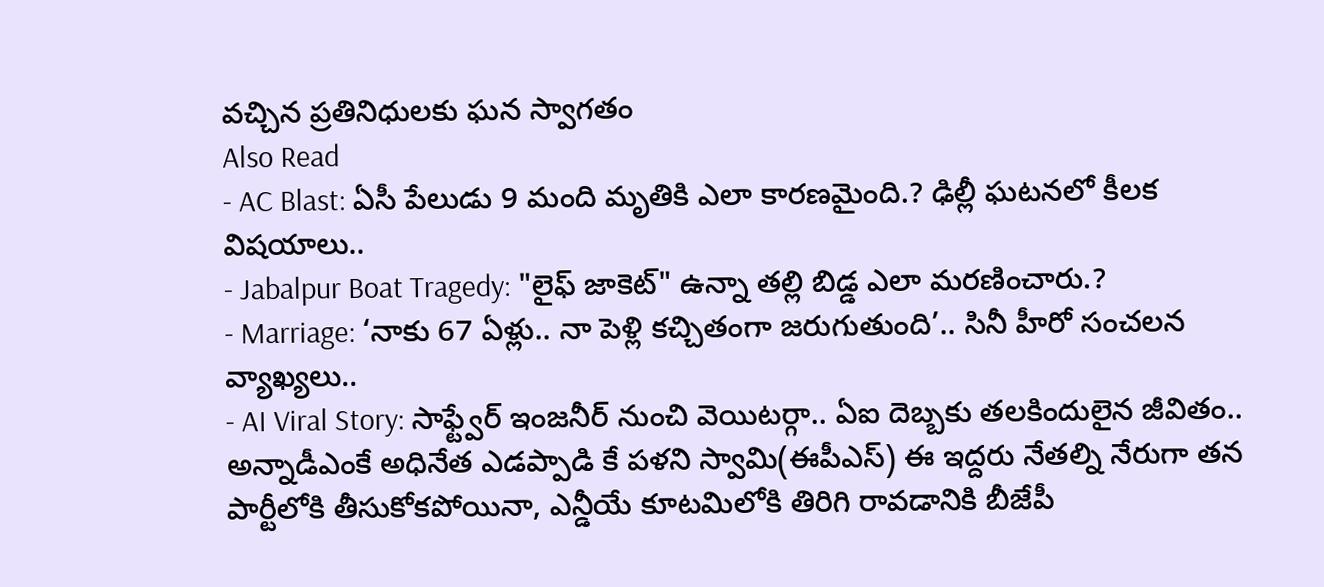వచ్చిన ప్రతినిధులకు ఘన స్వాగతం
Also Read
- AC Blast: ఏసీ పేలుడు 9 మంది మృతికి ఎలా కారణమైంది.? ఢిల్లీ ఘటనలో కీలక విషయాలు..
- Jabalpur Boat Tragedy: "లైఫ్ జాకెట్" ఉన్నా తల్లి బిడ్డ ఎలా మరణించారు.?
- Marriage: ‘నాకు 67 ఏళ్లు.. నా పెళ్లి కచ్చితంగా జరుగుతుంది’.. సినీ హీరో సంచలన వ్యాఖ్యలు..
- AI Viral Story: సాఫ్ట్వేర్ ఇంజనీర్ నుంచి వెయిటర్గా.. ఏఐ దెబ్బకు తలకిందులైన జీవితం..
అన్నాడీఎంకే అధినేత ఎడప్పాడి కే పళని స్వామి(ఈపీఎస్) ఈ ఇద్దరు నేతల్ని నేరుగా తన పార్టీలోకి తీసుకోకపోయినా, ఎన్డీయే కూటమిలోకి తిరిగి రావడానికి బీజేపీ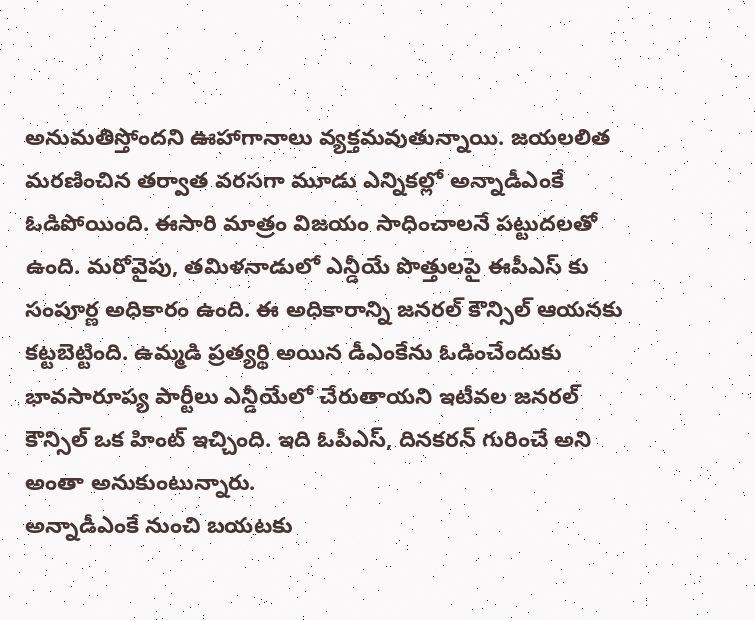అనుమతిస్తోందని ఊహాగానాలు వ్యక్తమవుతున్నాయి. జయలలిత మరణించిన తర్వాత వరసగా మూడు ఎన్నికల్లో అన్నాడీఎంకే ఓడిపోయింది. ఈసారి మాత్రం విజయం సాధించాలనే పట్టుదలతో ఉంది. మరోవైపు, తమిళనాడులో ఎన్డీయే పొత్తులపై ఈపీఎస్ కు సంపూర్ణ అధికారం ఉంది. ఈ అధికారాన్ని జనరల్ కౌన్సిల్ ఆయనకు కట్టబెట్టింది. ఉమ్మడి ప్రత్యర్థి అయిన డీఎంకేను ఓడించేందుకు భావసారూప్య పార్టీలు ఎన్డీయేలో చేరుతాయని ఇటీవల జనరల్ కౌన్సిల్ ఒక హింట్ ఇచ్చింది. ఇది ఓపీఎస్, దినకరన్ గురించే అని అంతా అనుకుంటున్నారు.
అన్నాడీఎంకే నుంచి బయటకు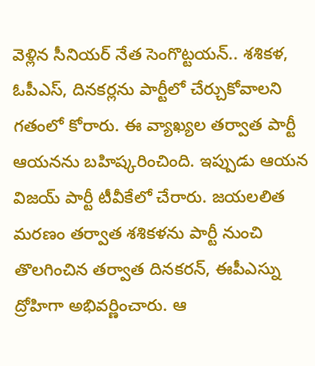వెళ్లిన సీనియర్ నేత సెంగొట్టయన్.. శశికళ, ఓపీఎస్, దినకర్లను పార్టీలో చేర్చుకోవాలని గతంలో కోరారు. ఈ వ్యాఖ్యల తర్వాత పార్టీ ఆయనను బహిష్కరించింది. ఇప్పుడు ఆయన విజయ్ పార్టీ టీవీకేలో చేరారు. జయలలిత మరణం తర్వాత శశికళను పార్టీ నుంచి తొలగించిన తర్వాత దినకరన్, ఈపీఎస్ను ద్రోహిగా అభివర్ణించారు. ఆ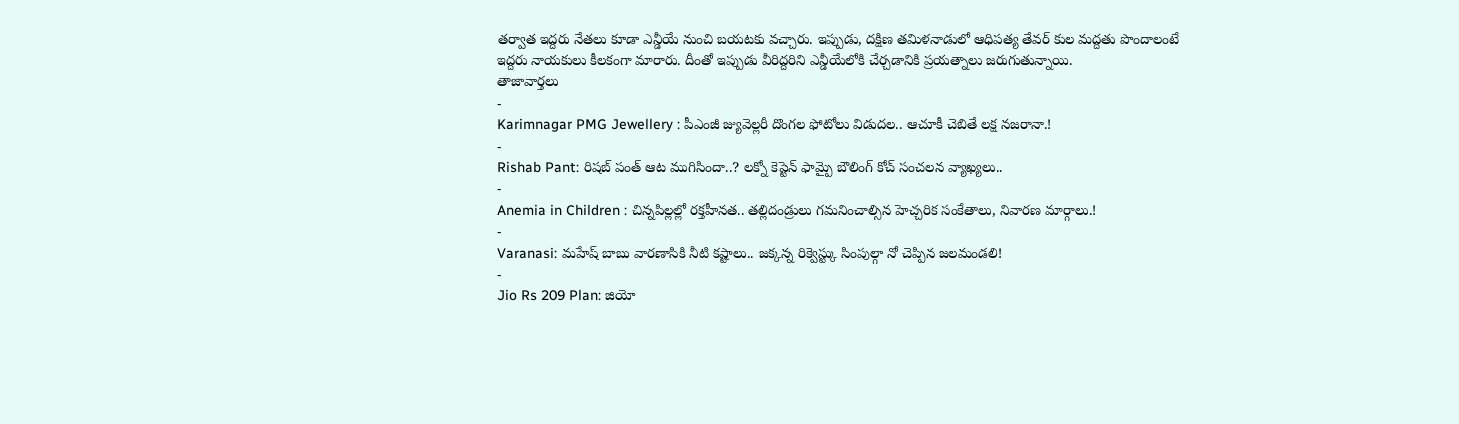తర్వాత ఇద్దరు నేతలు కూడా ఎన్డీయే నుంచి బయటకు వచ్చారు. ఇప్పుడు, దక్షిణ తమిళనాడులో ఆధిపత్య తేవర్ కుల మద్దతు పొందాలంటే ఇద్దరు నాయకులు కీలకంగా మారారు. దీంతో ఇప్పుడు వీరిద్దరిని ఎన్డీయేలోకి చేర్చడానికి ప్రయత్నాలు జరుగుతున్నాయి.
తాజావార్తలు
-
Karimnagar PMG Jewellery : పీఎంజీ జ్యువెల్లరీ దొంగల ఫోటోలు విడుదల.. ఆచూకీ చెబితే లక్ష నజరానా.!
-
Rishab Pant: రిషబ్ పంత్ ఆట ముగిసిందా..? లక్నో కెప్టెన్ ఫామ్పై బౌలింగ్ కోచ్ సంచలన వ్యాఖ్యలు..
-
Anemia in Children : చిన్నపిల్లల్లో రక్తహీనత.. తల్లిదండ్రులు గమనించాల్సిన హెచ్చరిక సంకేతాలు, నివారణ మార్గాలు.!
-
Varanasi: మహేష్ బాబు వారణాసికి నీటి కష్టాలు.. జక్కన్న రిక్వెస్ట్కు సింపుల్గా నో చెప్పిన జలమండలి!
-
Jio Rs 209 Plan: జియో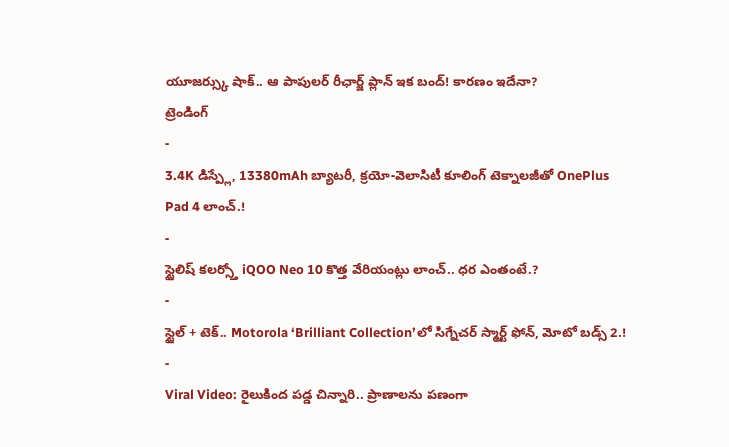యూజర్స్కు షాక్.. ఆ పాపులర్ రీఛార్జ్ ప్లాన్ ఇక బంద్! కారణం ఇదేనా?
ట్రెండింగ్
-
3.4K డిస్ప్లే, 13380mAh బ్యాటరీ, క్రయో-వెలాసిటీ కూలింగ్ టెక్నాలజీతో OnePlus Pad 4 లాంచ్.!
-
స్టైలిష్ కలర్స్తో iQOO Neo 10 కొత్త వేరియంట్లు లాంచ్.. ధర ఎంతంటే.?
-
స్టైల్ + టెక్.. Motorola ‘Brilliant Collection’లో సిగ్నేచర్ స్మార్ట్ ఫోన్, మోటో బడ్స్ 2.!
-
Viral Video: రైలుకింద పడ్డ చిన్నారి.. ప్రాణాలను పణంగా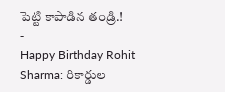పెట్టి కాపాడిన తండ్రి.!
-
Happy Birthday Rohit Sharma: రికార్డుల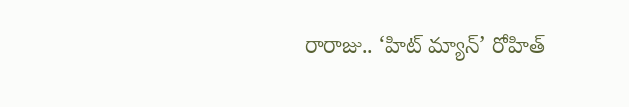రారాజు.. ‘హిట్ మ్యాన్’ రోహిత్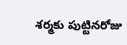శర్మకు పుట్టినరోజు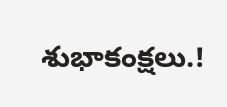శుభాకంక్షలు.!